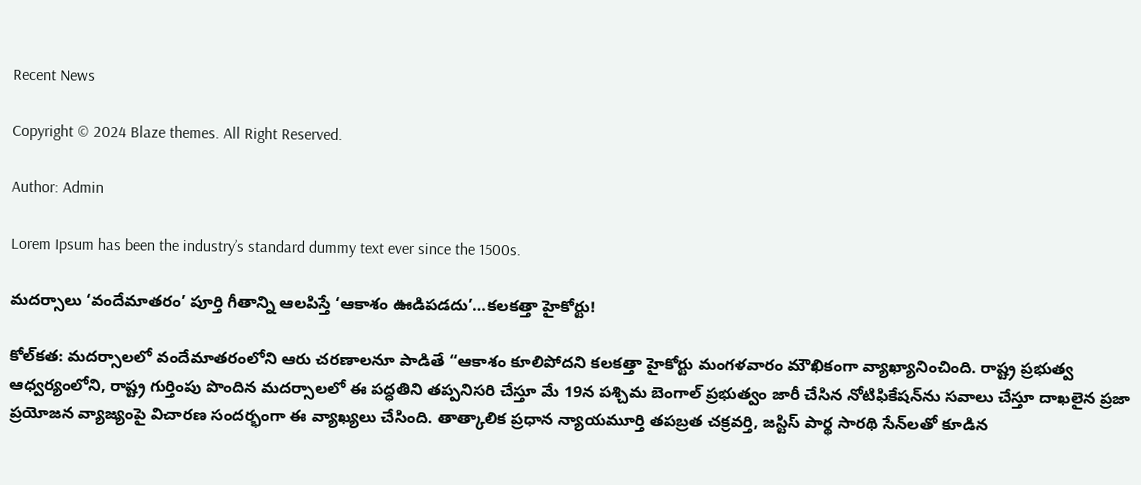Recent News

Copyright © 2024 Blaze themes. All Right Reserved.

Author: Admin

Lorem Ipsum has been the industry’s standard dummy text ever since the 1500s.

మదర్సాలు ‘వందేమాతరం’ పూర్తి గీతాన్ని ఆలపిస్తే ‘ఆకాశం ఊడిపడదు’…కలకత్తా హైకోర్టు!

కోల్‌కత: మదర్సాలలో వందేమాతరంలోని ఆరు చరణాలనూ పాడితే “ఆకాశం కూలిపోదని కలకత్తా హైకోర్టు మంగళవారం మౌఖికంగా వ్యాఖ్యానించింది. రాష్ట్ర ప్రభుత్వ ఆధ్వర్యంలోని, రాష్ట్ర గుర్తింపు పొందిన మదర్సాలలో ఈ పద్ధతిని తప్పనిసరి చేస్తూ మే 19న పశ్చిమ బెంగాల్ ప్రభుత్వం జారీ చేసిన నోటిఫికేషన్‌ను సవాలు చేస్తూ దాఖలైన ప్రజా ప్రయోజన వ్యాజ్యంపై విచారణ సందర్భంగా ఈ వ్యాఖ్యలు చేసింది. తాత్కాలిక ప్రధాన న్యాయమూర్తి తపబ్రత చక్రవర్తి, జస్టిస్ పార్థ సారథి సేన్‌లతో కూడిన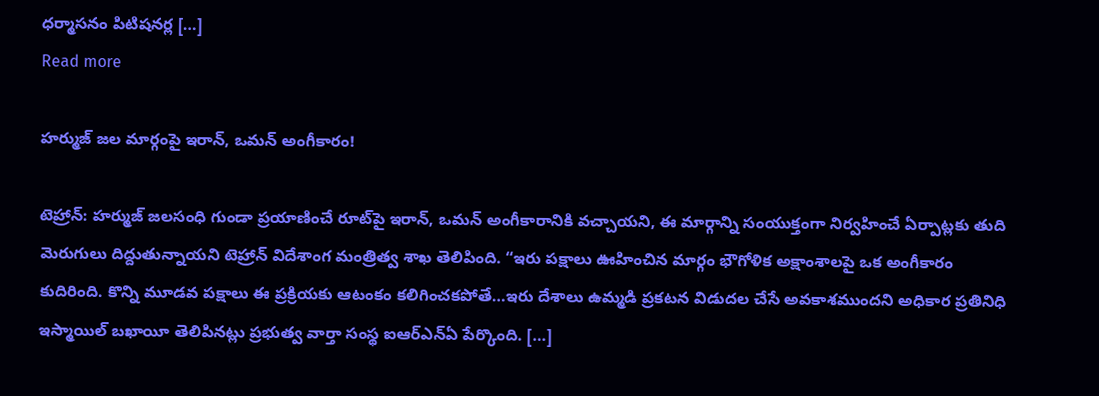ధర్మాసనం పిటిషనర్ల […]
Read more

హర్ముజ్ జల మార్గంపై ఇరాన్, ఒమన్ అంగీకారం!

టెహ్రాన్: హర్ముజ్ జలసంధి గుండా ప్రయాణించే రూట్‌పై ఇరాన్, ఒమన్ అంగీకారానికి వచ్చాయని, ఈ మార్గాన్ని సంయుక్తంగా నిర్వహించే ఏర్పాట్లకు తుది మెరుగులు దిద్దుతున్నాయని టెహ్రాన్ విదేశాంగ మంత్రిత్వ శాఖ తెలిపింది. “ఇరు పక్షాలు ఊహించిన మార్గం భౌగోళిక అక్షాంశాలపై ఒక అంగీకారం కుదిరింది. కొన్ని మూడవ పక్షాలు ఈ ప్రక్రియకు ఆటంకం కలిగించకపోతే…ఇరు దేశాలు ఉమ్మడి ప్రకటన విడుదల చేసే అవకాశముందని అధికార ప్రతినిధి ఇస్మాయిల్ బఖాయీ తెలిపినట్లు ప్రభుత్వ వార్తా సంస్థ ఐఆర్ఎన్ఏ పేర్కొంది. […]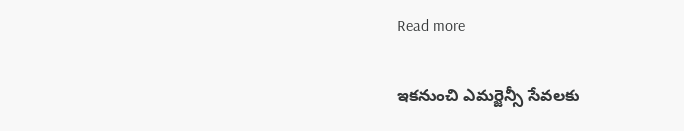Read more

ఇకనుంచి ఎమర్జెన్సీ సేవలకు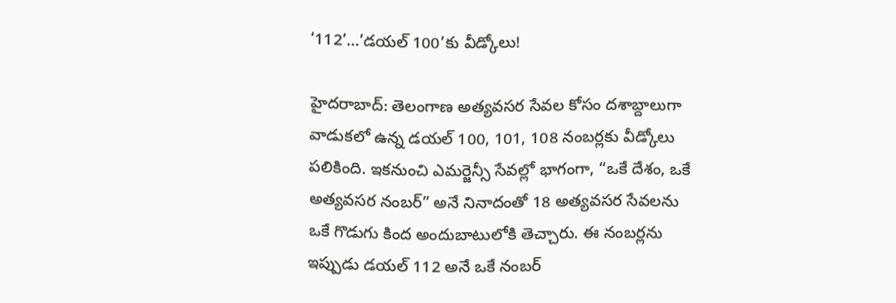‘112’…’డయల్ 100’కు వీడ్కోలు!

హైదరాబాద్‌: తెలంగాణ అత్యవసర సేవల కోసం దశాబ్దాలుగా వాడుకలో ఉన్న డయల్ 100, 101, 108 నంబర్లకు వీడ్కోలు పలికింది. ఇకనుంచి ఎమర్జెన్సీ సేవల్లో భాగంగా, “ఒకే దేశం, ఒకే అత్యవసర నంబర్” అనే నినాదంతో 18 అత్యవసర సేవలను ఒకే గొడుగు కింద అందుబాటులోకి తెచ్చారు. ఈ నంబర్లను ఇప్పుడు డయల్ 112 అనే ఒకే నంబర్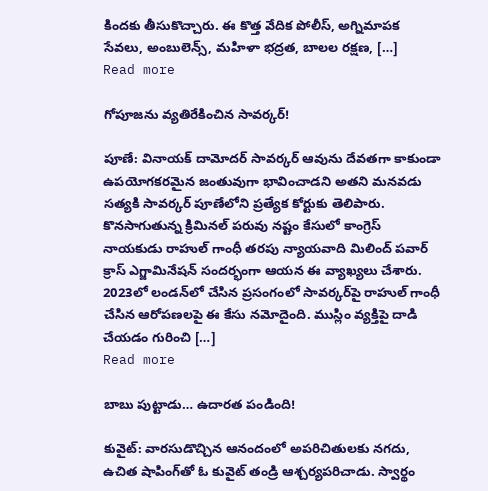కిందకు తీసుకొచ్చారు. ఈ కొత్త వేదిక పోలీస్, అగ్నిమాపక సేవలు, అంబులెన్స్, మహిళా భద్రత, బాలల రక్షణ, […]
Read more

గోపూజను వ్యతిరేకించిన సావర్కర్!

పూణే: వినాయక్ దామోదర్ సావర్కర్ ఆవును దేవతగా కాకుండా ఉపయోగకరమైన జంతువుగా భావించాడని అతని మనవడు సత్యకి సావర్కర్ పూణేలోని ప్రత్యేక కోర్టుకు తెలిపారు. కొనసాగుతున్న క్రిమినల్ పరువు నష్టం కేసులో కాంగ్రెస్ నాయకుడు రాహుల్ గాంధీ తరపు న్యాయవాది మిలింద్ పవార్ క్రాస్ ఎగ్జామినేషన్ సందర్భంగా ఆయన ఈ వ్యాఖ్యలు చేశారు. 2023లో లండన్‌లో చేసిన ప్రసంగంలో సావర్కర్‌పై రాహుల్ గాంధీ చేసిన ఆరోపణలపై ఈ కేసు నమోదైంది. ముస్లిం వ్యక్తిపై దాడి చేయడం గురించి […]
Read more

బాబు పుట్టాడు… ఉదారత పండింది!

కువైట్: వారసుడొచ్చిన ఆనందంలో అపరిచితులకు నగదు, ఉచిత షాపింగ్‌తో ఓ కువైట్ తండ్రి ఆశ్చర్యపరిచాడు. స్వార్థం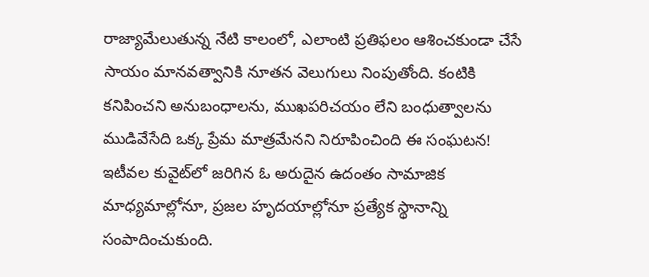రాజ్యామేలుతున్న నేటి కాలంలో, ఎలాంటి ప్రతిఫలం ఆశించకుండా చేసే సాయం మానవత్వానికి నూతన వెలుగులు నింపుతోంది. కంటికి కనిపించని అనుబంధాలను, ముఖపరిచయం లేని బంధుత్వాలను ముడివేసేది ఒక్క ప్రేమ మాత్రమేనని నిరూపించింది ఈ సంఘటన! ఇటీవల కువైట్‌లో జరిగిన ఓ అరుదైన ఉదంతం సామాజిక మాధ్యమాల్లోనూ, ప్రజల హృదయాల్లోనూ ప్రత్యేక స్థానాన్ని సంపాదించుకుంది.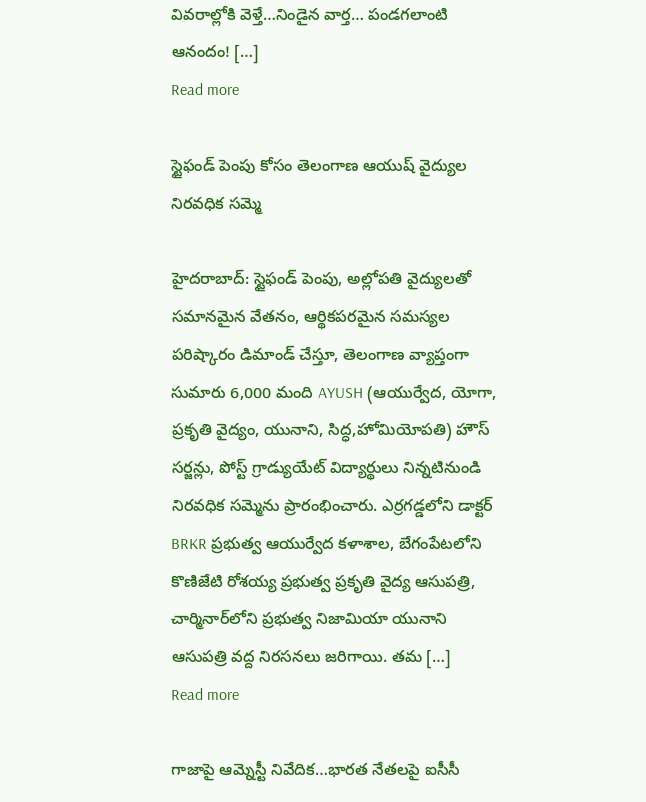వివరాల్లోకి వెళ్తే…నిండైన వార్త… పండగలాంటి ఆనందం! […]
Read more

స్టైఫండ్ పెంపు కోసం తెలంగాణ ఆయుష్‌ వైద్యుల నిరవధిక సమ్మె

హైదరాబాద్: స్టైఫండ్ పెంపు, అల్లోపతి వైద్యులతో సమానమైన వేతనం, ఆర్థికపరమైన సమస్యల పరిష్కారం డిమాండ్ చేస్తూ, తెలంగాణ వ్యాప్తంగా సుమారు 6,000 మంది AYUSH (ఆయుర్వేద, యోగా, ప్రకృతి వైద్యం, యునాని, సిద్ధ,హోమియోపతి) హౌస్ సర్జన్లు, పోస్ట్ గ్రాడ్యుయేట్ విద్యార్థులు నిన్నటినుండి నిరవధిక సమ్మెను ప్రారంభించారు. ఎర్రగడ్డలోని డాక్టర్ BRKR ప్రభుత్వ ఆయుర్వేద కళాశాల, బేగంపేటలోని కొణిజేటి రోశయ్య ప్రభుత్వ ప్రకృతి వైద్య ఆసుపత్రి, చార్మినార్‌లోని ప్రభుత్వ నిజామియా యునాని ఆసుపత్రి వద్ద నిరసనలు జరిగాయి. తమ […]
Read more

గాజాపై ఆమ్నెస్టీ నివేదిక…భారత నేతలపై ఐసీసీ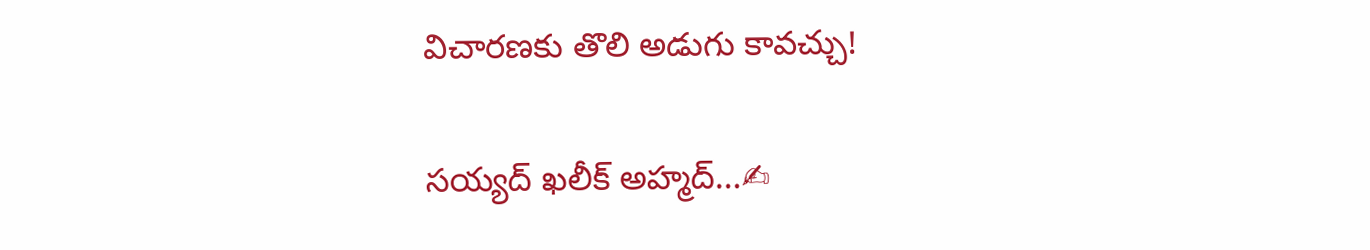విచారణకు తొలి అడుగు కావచ్చు!

సయ్యద్ ఖలీక్ అహ్మద్…✍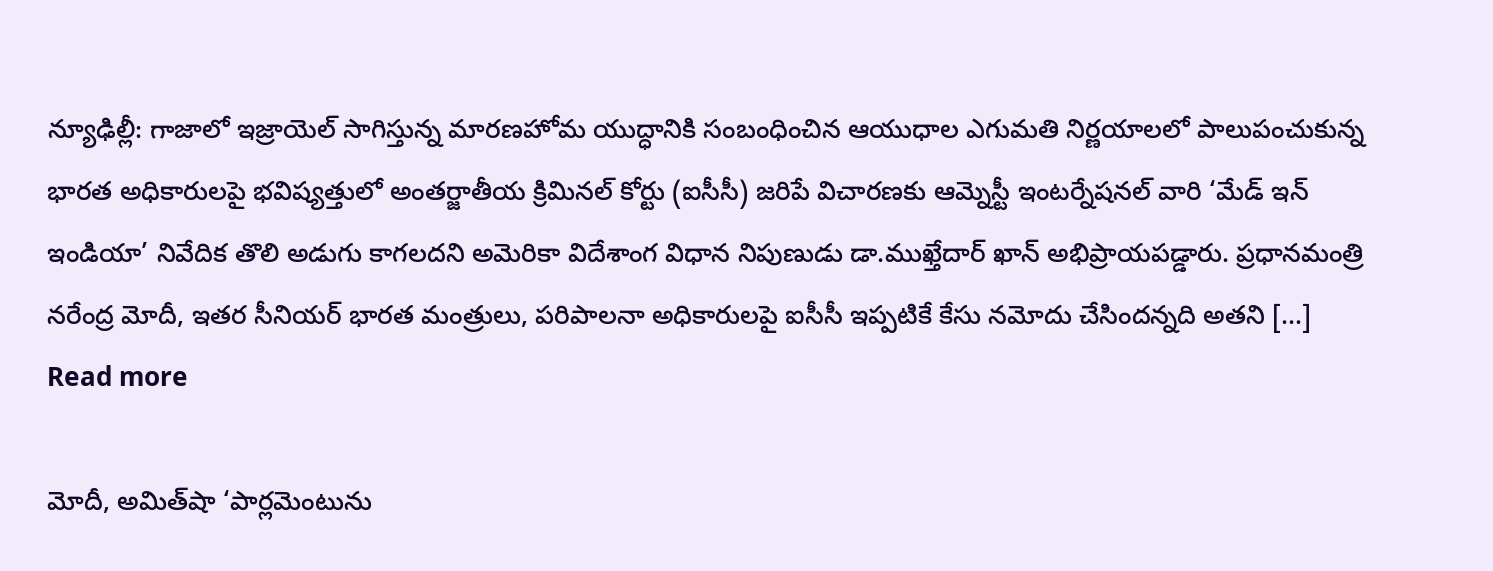న్యూఢిల్లీ: గాజాలో ఇజ్రాయెల్ సాగిస్తున్న మారణహోమ యుద్ధానికి సంబంధించిన ఆయుధాల ఎగుమతి నిర్ణయాలలో పాలుపంచుకున్న భారత అధికారులపై భవిష్యత్తులో అంతర్జాతీయ క్రిమినల్ కోర్టు (ఐసీసీ) జరిపే విచారణకు ఆమ్నెస్టీ ఇంటర్నేషనల్ వారి ‘మేడ్ ఇన్ ఇండియా’ నివేదిక తొలి అడుగు కాగలదని అమెరికా విదేశాంగ విధాన నిపుణుడు డా.ముఖ్తేదార్ ఖాన్ అభిప్రాయపడ్డారు. ప్రధానమంత్రి నరేంద్ర మోదీ, ఇతర సీనియర్ భారత మంత్రులు, పరిపాలనా అధికారులపై ఐసీసీ ఇప్పటికే కేసు నమోదు చేసిందన్నది అతని […]
Read more

మోదీ, అమిత్‌షా ‘పార్లమెంటును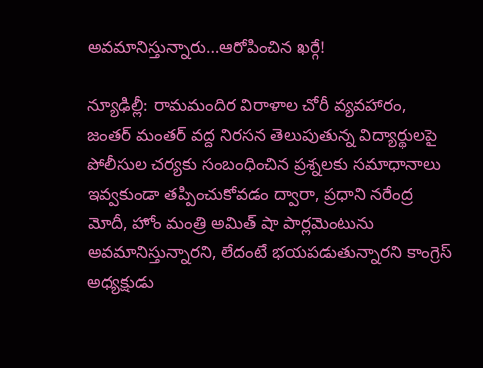అవమానిస్తున్నారు…ఆరోపించిన ఖర్గే!

న్యూఢిల్లీ: రామమందిర విరాళాల చోరీ వ్యవహారం, జంతర్ మంతర్ వద్ద నిరసన తెలుపుతున్న విద్యార్థులపై పోలీసుల చర్యకు సంబంధించిన ప్రశ్నలకు సమాధానాలు ఇవ్వకుండా తప్పించుకోవడం ద్వారా, ప్రధాని నరేంద్ర మోదీ, హోం మంత్రి అమిత్ షా పార్లమెంటును అవమానిస్తున్నారని, లేదంటే భయపడుతున్నారని కాంగ్రెస్ అధ్యక్షుడు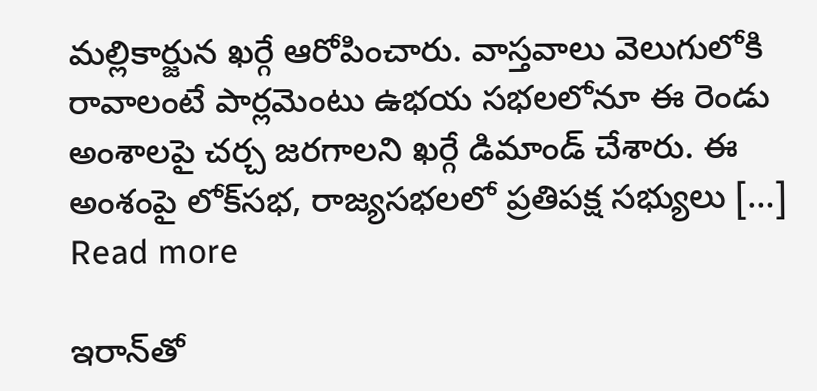మల్లికార్జున ఖర్గే ఆరోపించారు. వాస్తవాలు వెలుగులోకి రావాలంటే పార్లమెంటు ఉభయ సభలలోనూ ఈ రెండు అంశాలపై చర్చ జరగాలని ఖర్గే డిమాండ్ చేశారు. ఈ అంశంపై లోక్‌సభ, రాజ్యసభలలో ప్రతిపక్ష సభ్యులు […]
Read more

ఇరాన్‌తో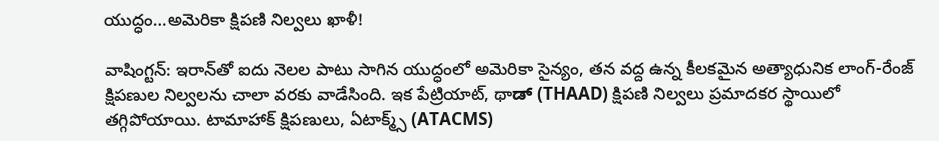యుద్ధం…అమెరికా క్షిపణి నిల్వలు ఖాళీ!

వాషింగ్టన్‌: ఇరాన్‌తో ఐదు నెలల పాటు సాగిన యుద్ధంలో అమెరికా సైన్యం, తన వద్ద ఉన్న కీలకమైన అత్యాధునిక లాంగ్‌-రేంజ్‌ క్షిపణుల నిల్వలను చాలా వరకు వాడేసింది. ఇక పేట్రియాట్, థాಡ್ (THAAD) క్షిపణి నిల్వలు ప్రమాదకర స్థాయిలో తగ్గిపోయాయి. టామాహాక్ క్షిపణులు, ఏటాక్మ్స్ (ATACMS)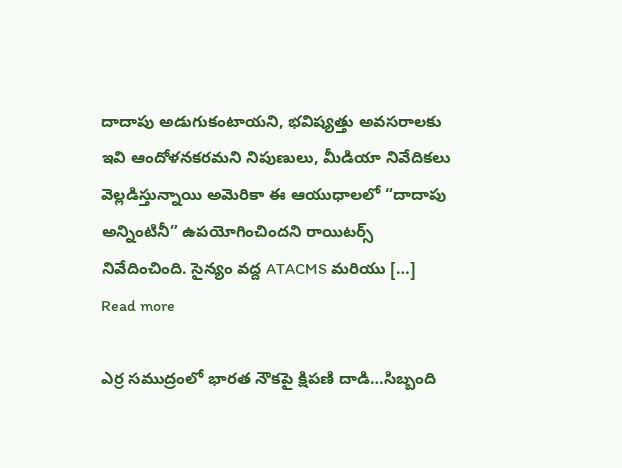దాదాపు అడుగుకంటాయని, భవిష్యత్తు అవసరాలకు ఇవి ఆందోళనకరమని నిపుణులు, మీడియా నివేదికలు వెల్లడిస్తున్నాయి అమెరికా ఈ ఆయుధాలలో “దాదాపు అన్నింటినీ” ఉపయోగించిందని రాయిటర్స్ నివేదించింది. సైన్యం వద్ద ATACMS మరియు […]
Read more

ఎర్ర సముద్రంలో భారత నౌకపై క్షిపణి దాడి…సిబ్బంది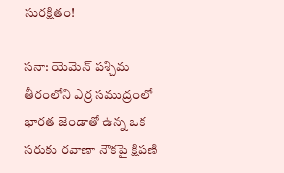సురక్షితం!

సనా: యెమెన్ పశ్చిమ తీరంలోని ఎర్ర సముద్రంలో భారత జెండాతో ఉన్న ఒక సరుకు రవాణా నౌకపై క్షిపణి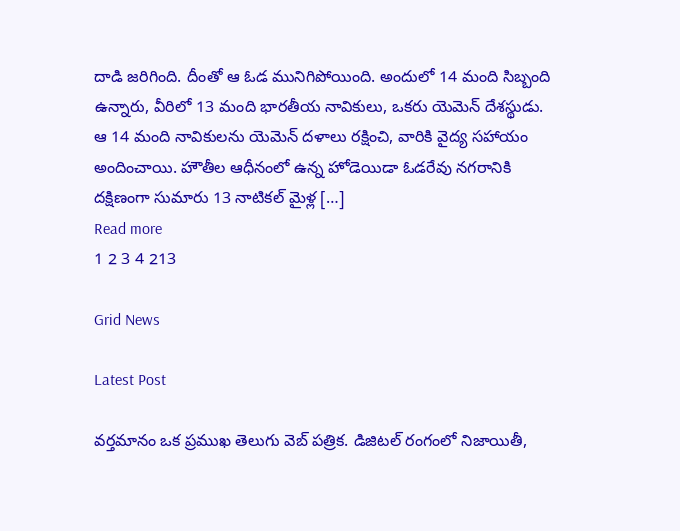దాడి జరిగింది. దీంతో ఆ ఓడ మునిగిపోయింది. అందులో 14 మంది సిబ్బంది ఉన్నారు, వీరిలో 13 మంది భారతీయ నావికులు, ఒకరు యెమెన్ దేశస్థుడు. ఆ 14 మంది నావికులను యెమెన్ దళాలు రక్షించి, వారికి వైద్య సహాయం అందించాయి. హౌతీల ఆధీనంలో ఉన్న హోడెయిడా ఓడరేవు నగరానికి దక్షిణంగా సుమారు 13 నాటికల్ మైళ్ల […]
Read more
1 2 3 4 213

Grid News

Latest Post

వర్తమానం ఒక ప్రముఖ తెలుగు వెబ్ పత్రిక. డిజిటల్ రంగంలో నిజాయితీ,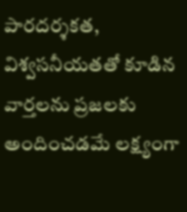పారదర్శకత, విశ్వసనీయతతో కూడిన వార్తలను ప్రజలకు అందించడమే లక్ష్యంగా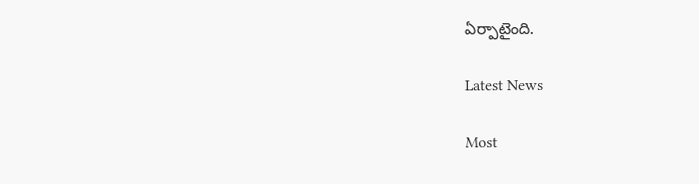ఏర్పాటైంది.

Latest News

Most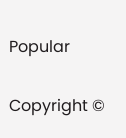Popular

Copyright ©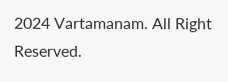2024 Vartamanam. All Right Reserved.